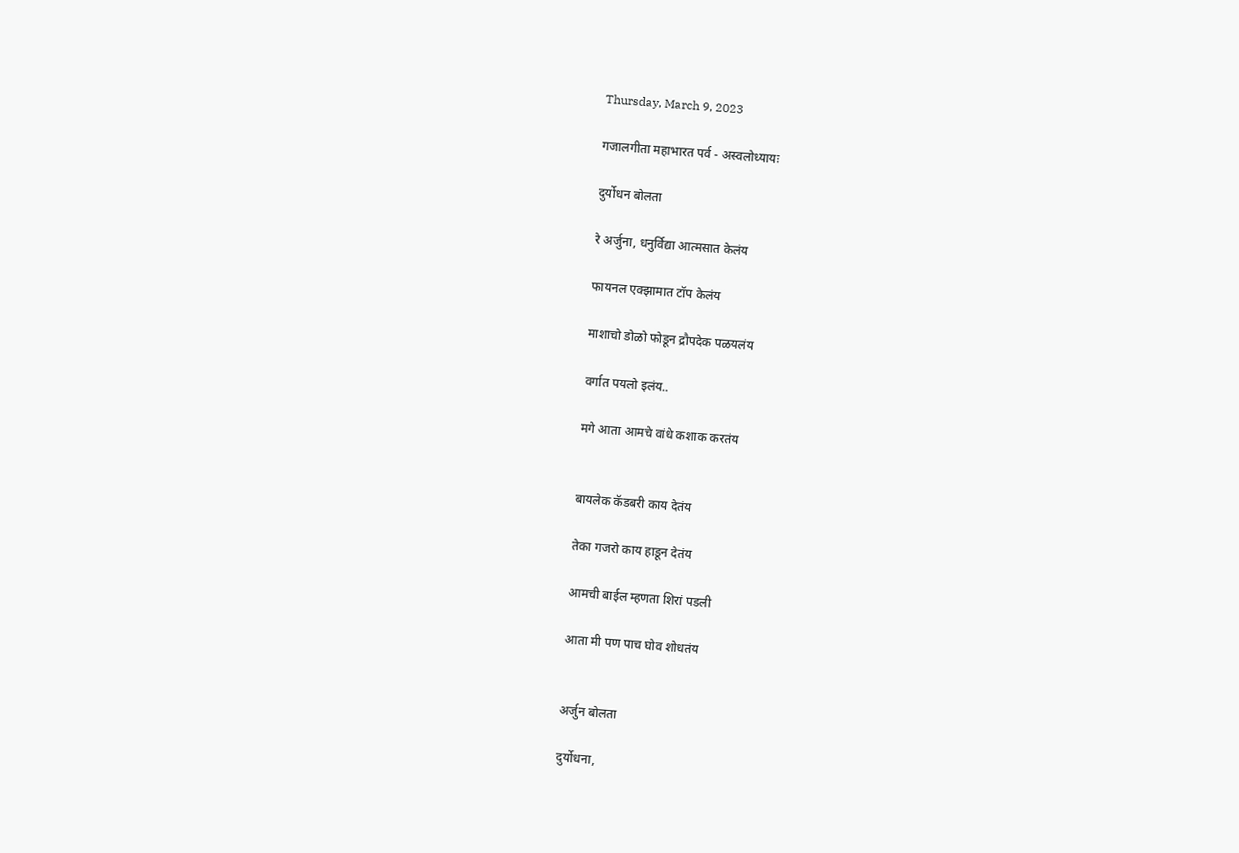Thursday, March 9, 2023

गजालगीता महाभारत पर्व - अस्वलोध्यायः

दुर्योधन बोलता

रे अर्जुना, धनुर्विद्या आत्मसात केलंय

फायनल एक्झामात टॉप केलंय

माशाचो डोळो फोडून द्रौपदेक पळयलंय

वर्गात पयलो इलंय..

मगे आता आमचे वांधे कशाक करतंय


बायलेक कॅडबरी काय देतंय

तेका गजरो काय हाडून देतंय

आमची बाईल म्हणता शिरां पडली

आता मी पण पाच घोव शोधतंय


अर्जुन बोलता

दुर्योधना,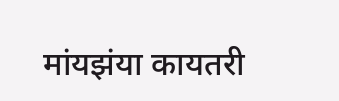मांयझंया कायतरी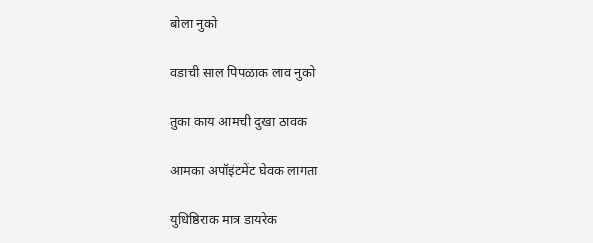बोला नुको

वडाची साल पिपळाक लाव नुको

तुका काय आमची दुखा ठावक

आमका अपॉइंटमेंट घेवक लागता

युधिष्ठिराक मात्र डायरेक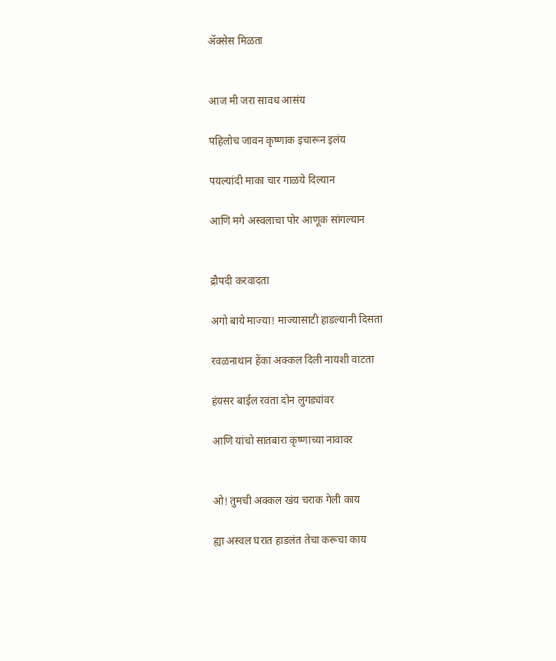ॲक्सेस मिळता


आज मी जरा सावध आसंय

पहिलोच जावन कृष्णाक इचारून इलंय

पयल्यांदी माका चार गाळये दिल्यान

आणि मगे अस्वलाचा पोर आणूक सांगल्यान


द्रौपदी करवादता

अगो बाये माज्या! माज्यासाटी हाडल्यानी दिसता

रवळनाथान हेंका अक्कल दिली नायशी वाटता

हंयसर बाईल रवता दोन लुगड्यांवर

आणि यांचो सातबारा कृष्णाच्या नावावर


ओ! तुमची अक्कल खंय चराक गेली काय

ह्या अस्वल घरात हाडलंत तेचा करूचा काय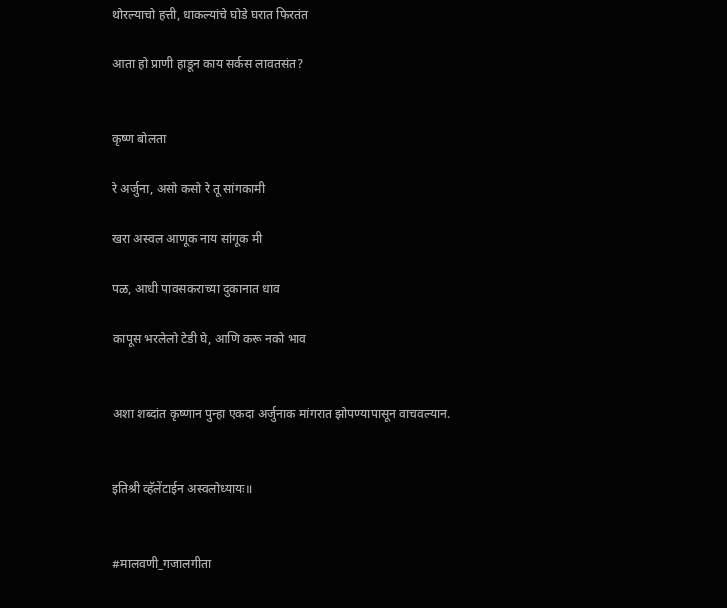थोरल्याचो हत्ती, धाकल्यांचे घोडे घरात फिरतंत

आता हो प्राणी हाडून काय सर्कस लावतसंत?


कृष्ण बोलता

रे अर्जुना, असो कसो रे तू सांगकामी

खरा अस्वल आणूक नाय सांगूक मी

पळ, आधी पावसकराच्या दुकानात धाव

कापूस भरलेलो टेडी घे, आणि करू नको भाव


अशा शब्दांत कृष्णान पुन्हा एकदा अर्जुनाक मांगरात झोपण्यापासून वाचवल्यान.


इतिश्री व्हॅलेंटाईन अस्वलोध्यायः॥


#मालवणी_गजालगीता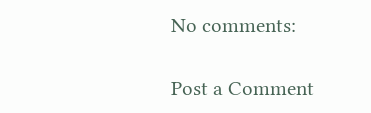No comments:

Post a Comment